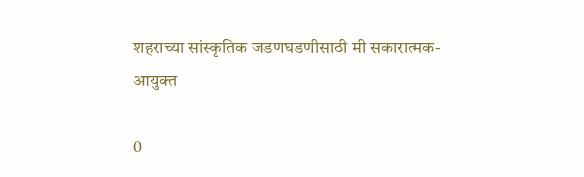शहराच्या सांस्कृतिक जडणघडणीसाठी मी सकारात्मक- आयुक्त

0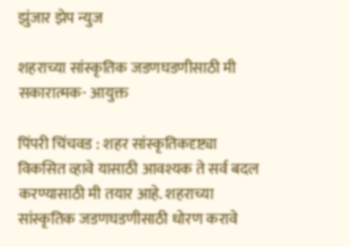झुंजार झेप न्युज

शहराच्या सांस्कृतिक जडणघडणीसाठी मी सकारात्मक- आयुक्त

पिंपरी चिंचवड : शहर सांस्कृतिकदृष्ट्या विकसित व्हावे यासाठी आवश्यक ते सर्व बदल करण्यासाठी मी तयार आहे. शहराच्या सांस्कृतिक जडणघडणीसाठी धोरण करावे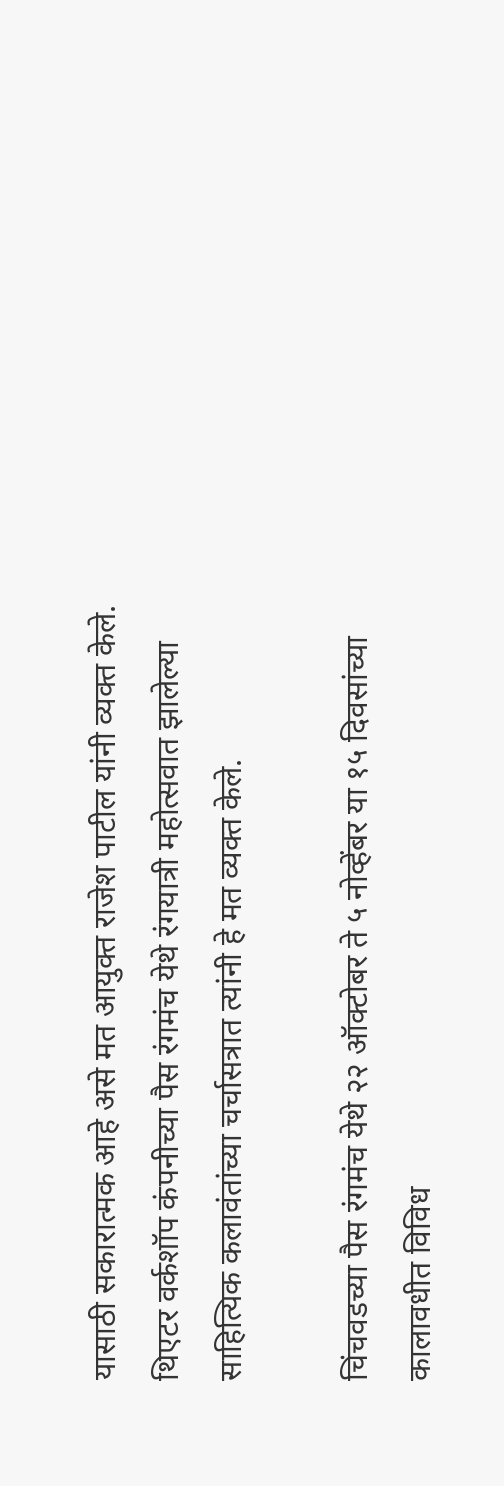यासाठी सकारात्मक आहे असे मत आयुक्त राजेश पाटील यांनी व्यक्त केले. थिएटर वर्कशॉप कंपनीच्या पैस रंगमंच येथे रंगयात्री महोत्सवात झालेल्या साहित्यिक कलावंतांच्या चर्चासत्रात त्यांनी हे मत व्यक्त केले.

चिंचवडच्या पैस रंगमंच येथे २२ ऑक्टोबर ते ५ नोव्हेंबर या १५ दिवसांच्या कालावधीत विविध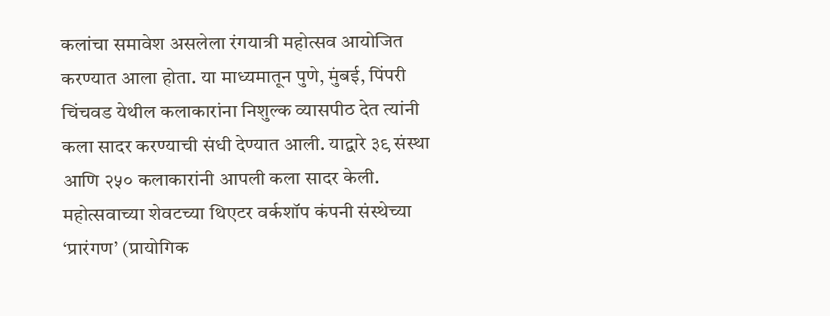कलांचा समावेश असलेला रंगयात्री महोत्सव आयोजित करण्यात आला होता. या माध्यमातून पुणे, मुंबई, पिंपरी चिंचवड येथील कलाकारांना निशुल्क व्यासपीठ देत त्यांनी कला सादर करण्याची संधी देण्यात आली. याद्वारे ३९ संस्था आणि २५० कलाकारांनी आपली कला सादर केली. महोत्सवाच्या शेवटच्या थिएटर वर्कशॉप कंपनी संस्थेच्या ‘प्रारंगण’ (प्रायोगिक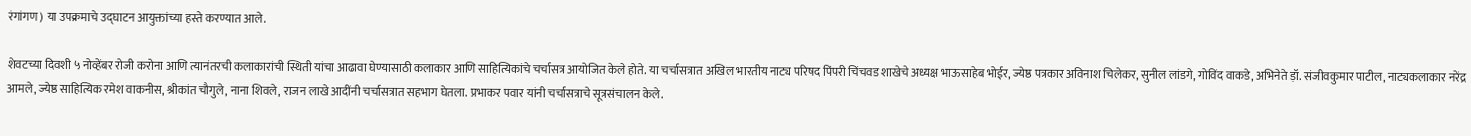रंगांगण) या उपक्रमाचे उद्घाटन आयुक्तांच्या हस्ते करण्यात आले.

शेवटच्या दिवशी ५ नोव्हेंबर रोजी करोना आणि त्यानंतरची कलाकारांची स्थिती यांचा आढावा घेण्यासाठी कलाकार आणि साहित्यिकांचे चर्चासत्र आयोजित केले होते. या चर्चासत्रात अखिल भारतीय नाट्य परिषद पिंपरी चिंचवड शाखेचे अध्यक्ष भाऊसाहेब भोईर, ज्येष्ठ पत्रकार अविनाश चिलेकर, सुनील लांडगे, गोविंद वाकडे, अभिनेते ड़ॉ. संजीवकुमार पाटील, नाट्यकलाकार नरेंद्र आमले, ज्येष्ठ साहित्यिक रमेश वाकनीस, श्रीकांत चौगुले, नाना शिवले, राजन लाखे आदींनी चर्चासत्रात सहभाग घेतला. प्रभाकर पवार यांनी चर्चासत्राचे सूत्रसंचालन केले.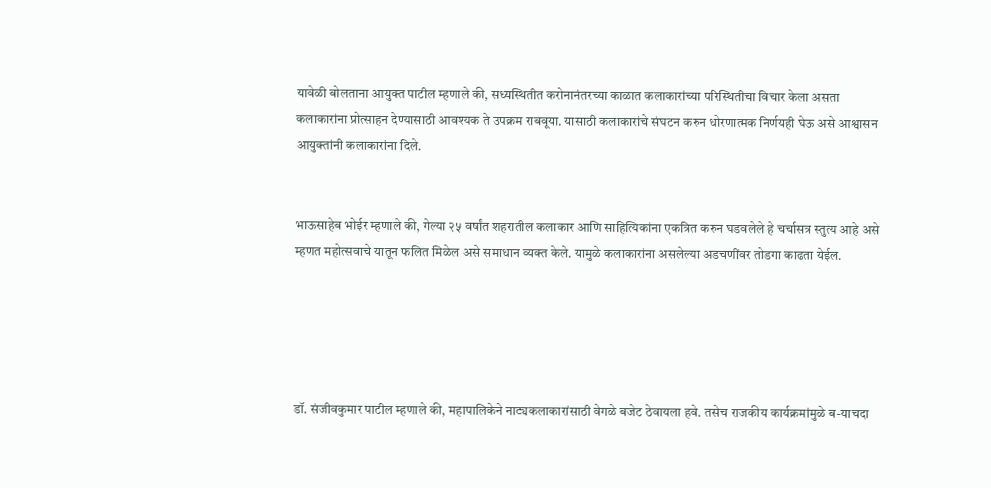यावेळी बोलताना आयुक्त पाटील म्हणाले की, सध्यस्थितीत करोनानंतरच्या काळात कलाकारांच्या परिस्थितीचा विचार केला असता कलाकारांना प्रोत्साहन देण्यासाठी आवश्यक ते उपक्रम राबवूया. यासाठी कलाकारांचे संघटन करुन धोरणात्मक निर्णयही घेऊ असे आश्वासन आयुक्तांनी कलाकारांना दिले.


भाऊसाहेब भोईर म्हणाले की, गेल्या २५ वर्षांत शहरातील कलाकार आणि साहित्यिकांना एकत्रित करुन घडवलेले हे चर्चासत्र स्तुत्य आहे असे म्हणत महोत्सवाचे यातून फलित मिळेल असे समाधान व्यक्त केले. यामुळे कलाकारांना असलेल्या अडचणींवर तोडगा काढता येईल.





डॉ. संजीवकुमार पाटील म्हणाले की, महापालिकेने नाट्यकलाकारांसाठी वेगळे बजेट ठेवायला हवे. तसेच राजकीय कार्यक्रमांमुळे ब-याचदा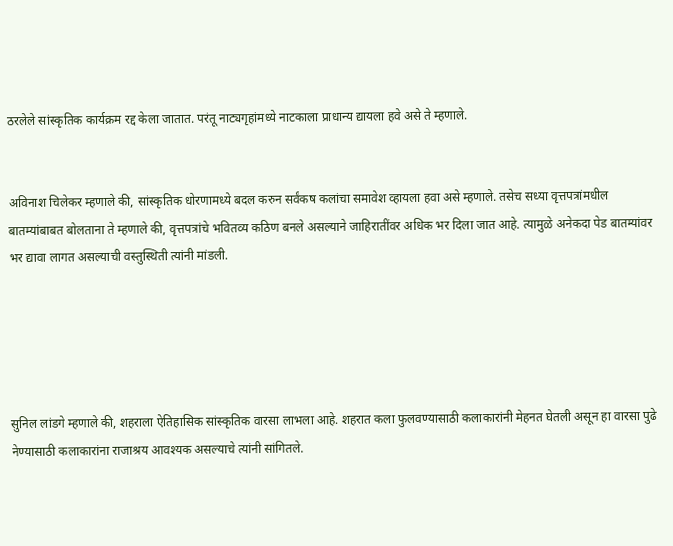ठरलेले सांस्कृतिक कार्यक्रम रद्द केला जातात. परंतू नाट्यगृहांमध्ये नाटकाला प्राधान्य द्यायला हवे असे ते म्हणाले.


अविनाश चिलेकर म्हणाले की, सांस्कृतिक धोरणामध्ये बदल करुन सर्वंकष कलांचा समावेश व्हायला हवा असे म्हणाले. तसेच सध्या वृत्तपत्रांमधील बातम्यांबाबत बोलताना ते म्हणाले की, वृत्तपत्रांचे भवितव्य कठिण बनले असल्याने जाहिरातींवर अधिक भर दिला जात आहे. त्यामुळे अनेकदा पेड बातम्यांवर भर द्यावा लागत असल्याची वस्तुस्थिती त्यांनी मांडली.





सुनिल लांडगे म्हणाले की, शहराला ऐतिहासिक सांस्कृतिक वारसा लाभला आहे. शहरात कला फुलवण्यासाठी कलाकारांनी मेहनत घेतली असून हा वारसा पुढे नेण्यासाठी कलाकारांना राजाश्रय आवश्यक असल्याचे त्यांनी सांगितले.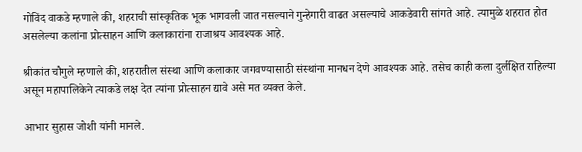गोविंद वाकडे म्हणाले की, शहराची सांस्कृतिक भूक भागवली जात नसल्याने गुन्हेगारी वाढत असल्याचे आकडेवारी सांगते आहे. त्यामुळे शहरात होत असलेल्या कलांना प्रोत्साहन आणि कलाकारांना राजाश्रय आवश्यक आहे.

श्रीकांत चौगुले म्हणाले की, शहरातील संस्था आणि कलाकार जगवण्यासाठी संस्थांना मानधन देणे आवश्यक आहे. तसेच काही कला दुर्लक्षित राहिल्या असून महापालिकेने त्याकडे लक्ष देत त्यांना प्रोत्साहन द्यावे असे मत व्यक्त केले.

आभार सुहास जोशी यांनी मानले.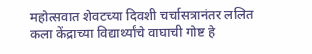महोत्सवात शेवटच्या दिवशी चर्चासत्रानंतर ललित कला केंद्राच्या विद्यार्थ्यांचे वाघाची गोष्ट हे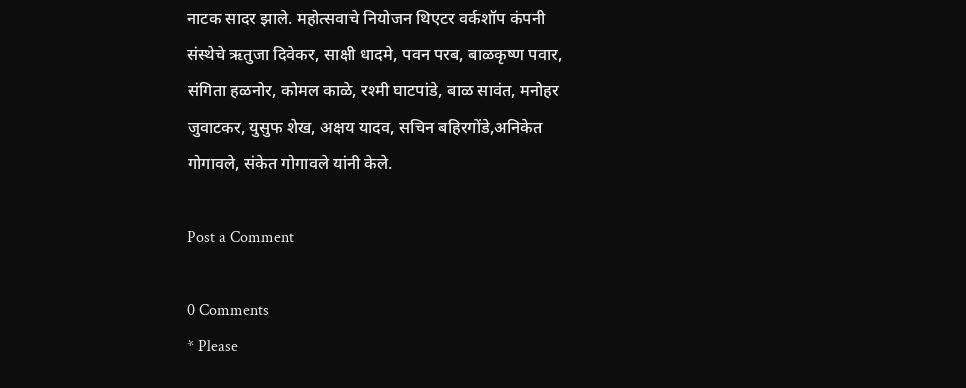नाटक सादर झाले. महोत्सवाचे नियोजन थिएटर वर्कशॉप कंपनी संस्थेचे ऋतुजा दिवेकर, साक्षी धादमे, पवन परब, बाळकृष्ण पवार, संगिता हळनोर, कोमल काळे, रश्मी घाटपांडे, बाळ सावंत, मनोहर जुवाटकर, युसुफ शेख, अक्षय यादव, सचिन बहिरगोंडे,अनिकेत गोगावले, संकेत गोगावले यांनी केले.

Post a Comment

0 Comments
* Please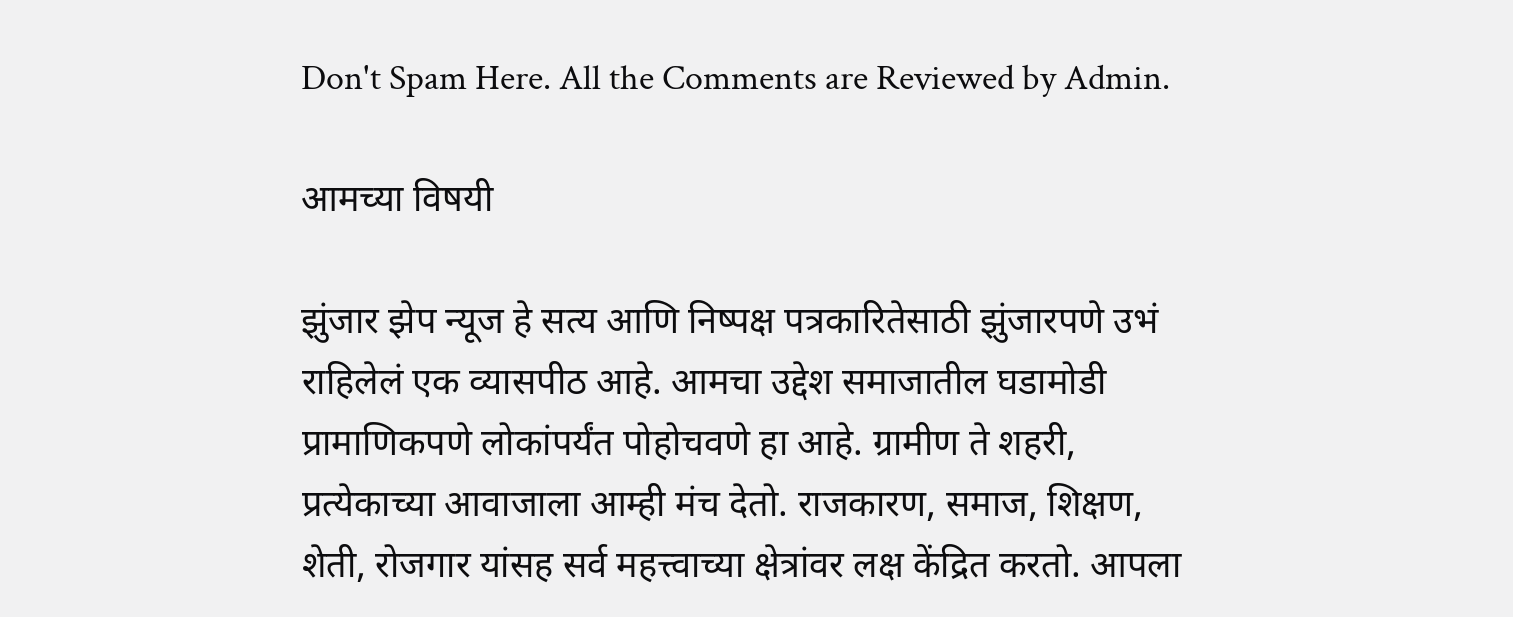Don't Spam Here. All the Comments are Reviewed by Admin.

आमच्या विषयी

झुंजार झेप न्यूज हे सत्य आणि निष्पक्ष पत्रकारितेसाठी झुंजारपणे उभं राहिलेलं एक व्यासपीठ आहे. आमचा उद्देश समाजातील घडामोडी प्रामाणिकपणे लोकांपर्यंत पोहोचवणे हा आहे. ग्रामीण ते शहरी, प्रत्येकाच्या आवाजाला आम्ही मंच देतो. राजकारण, समाज, शिक्षण, शेती, रोजगार यांसह सर्व महत्त्वाच्या क्षेत्रांवर लक्ष केंद्रित करतो. आपला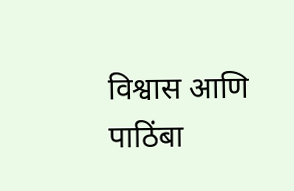विश्वास आणि पाठिंबा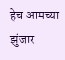हेच आमच्या झुंजार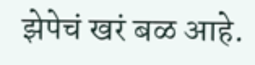झेपेचं खरं बळ आहे.